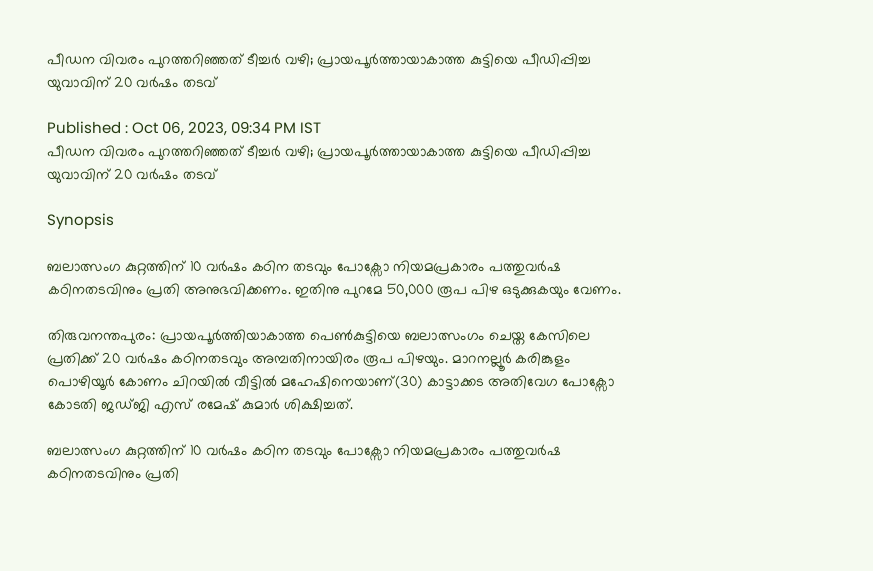പീഡന വിവരം പുറത്തറിഞ്ഞത് ടീച്ചര്‍ വഴി; പ്രായപൂര്‍ത്തായാകാത്ത കുട്ടിയെ പീഡിപ്പിച്ച യുവാവിന് 20 വര്‍ഷം തടവ്

Published : Oct 06, 2023, 09:34 PM IST
പീഡന വിവരം പുറത്തറിഞ്ഞത് ടീച്ചര്‍ വഴി; പ്രായപൂര്‍ത്തായാകാത്ത കുട്ടിയെ പീഡിപ്പിച്ച യുവാവിന് 20 വര്‍ഷം തടവ്

Synopsis

ബലാത്സംഗ കുറ്റത്തിന് 10 വർഷം കഠിന തടവും പോക്സോ നിയമപ്രകാരം പത്തുവർഷ കഠിനതടവിനും പ്രതി അനുഭവിക്കണം. ഇതിനു പുറമേ 50,000 രൂപ പിഴ ഒടുക്കുകയും വേണം.

തിരുവനന്തപുരം: പ്രായപൂർത്തിയാകാത്ത പെൺകുട്ടിയെ ബലാത്സംഗം ചെയ്ത കേസിലെ പ്രതിക്ക് 20 വർഷം കഠിനതടവും അമ്പതിനായിരം രൂപ പിഴയും. മാറനല്ലൂർ കരിങ്കുളം പൊഴിയൂർ കോണം ചിറയിൽ വീട്ടിൽ മഹേഷിനെയാണ്(30) കാട്ടാക്കട അതിവേഗ പോക്സോ കോടതി ജഡ്ജി എസ് രമേഷ് കുമാർ ശിക്ഷിച്ചത്.

ബലാത്സംഗ കുറ്റത്തിന് 10 വർഷം കഠിന തടവും പോക്സോ നിയമപ്രകാരം പത്തുവർഷ കഠിനതടവിനും പ്രതി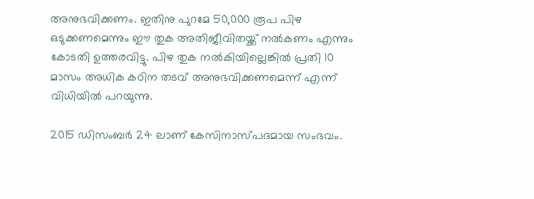അനുഭവിക്കണം. ഇതിനു പുറമേ 50,000 രൂപ പിഴ ഒടുക്കണമെന്നും ഈ തുക അതിജീവിതയ്ക്ക് നൽകണം എന്നും കോടതി ഉത്തരവിട്ടു. പിഴ തുക നൽകിയില്ലെങ്കിൽ പ്രതി 10 മാസം അധിക കഠിന തടവ് അനുഭവിക്കണമെന്ന് എന്ന് വിധിയിൽ പറയുന്നു.

2015 ഡിസംബർ 24 ലാണ് കേസിനാസ്പദമായ സംഭവം.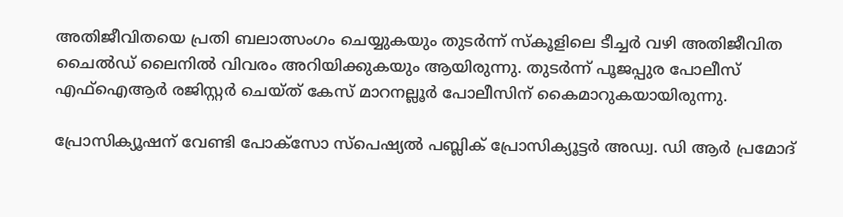അതിജീവിതയെ പ്രതി ബലാത്സംഗം ചെയ്യുകയും തുടർന്ന് സ്കൂളിലെ ടീച്ചർ വഴി അതിജീവിത ചൈൽഡ് ലൈനിൽ വിവരം അറിയിക്കുകയും ആയിരുന്നു. തുടർന്ന് പൂജപ്പുര പോലീസ് എഫ്ഐആർ രജിസ്റ്റർ ചെയ്ത് കേസ് മാറനല്ലൂർ പോലീസിന് കൈമാറുകയായിരുന്നു.

പ്രോസിക്യൂഷന് വേണ്ടി പോക്സോ സ്പെഷ്യൽ പബ്ലിക് പ്രോസിക്യൂട്ടർ അഡ്വ. ഡി ആർ പ്രമോദ്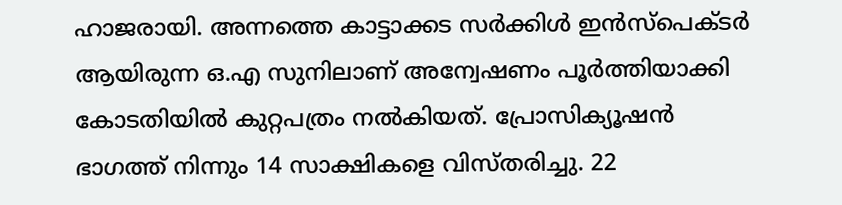ഹാജരായി. അന്നത്തെ കാട്ടാക്കട സർക്കിൾ ഇൻസ്പെക്ടർ ആയിരുന്ന ഒ.എ സുനിലാണ് അന്വേഷണം പൂർത്തിയാക്കി കോടതിയിൽ കുറ്റപത്രം നൽകിയത്. പ്രോസിക്യൂഷൻ ഭാഗത്ത് നിന്നും 14 സാക്ഷികളെ വിസ്തരിച്ചു. 22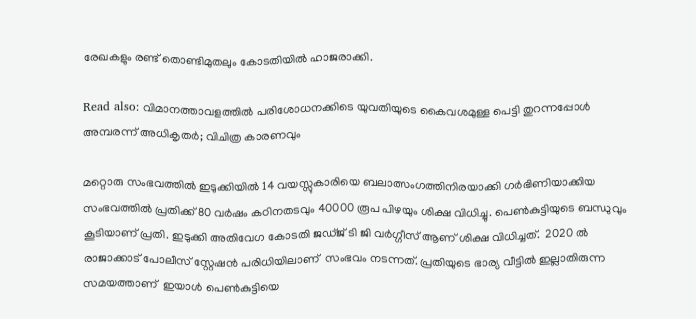രേഖകളും രണ്ട് തൊണ്ടിമുതലും കോടതിയിൽ ഹാജരാക്കി.

Read also: വിമാനത്താവളത്തില്‍ പരിശോധനക്കിടെ യുവതിയുടെ കൈവശമുള്ള പെട്ടി തുറന്നപ്പോള്‍ അമ്പരന്ന് അധികൃതര്‍; വിചിത്ര കാരണവും

മറ്റൊരു സംഭവത്തില്‍ ഇടുക്കിയിൽ 14 വയസ്സുകാരിയെ ബലാത്സംഗത്തിനിരയാക്കി ഗർഭിണിയാക്കിയ സംഭവത്തിൽ പ്രതിക്ക് 80 വർഷം കഠിനതടവും 40000 രൂപ പിഴയും ശിക്ഷ വിധിച്ചു. പെൺകുട്ടിയുടെ ബന്ധുവും കൂടിയാണ് പ്രതി. ഇടുക്കി അതിവേഗ കോടതി ജഡ്ജ് ടി ജി വർഗ്ഗീസ് ആണ് ശിക്ഷ വിധിച്ചത്.  2020 ൽ രാജാക്കാട് പോലീസ് സ്റ്റേഷൻ പരിധിയിലാണ്  സംഭവം നടന്നത്. പ്രതിയുടെ ഭാര്യ വീട്ടിൽ ഇല്ലാതിരുന്ന സമയത്താണ്  ഇയാൾ പെൺകുട്ടിയെ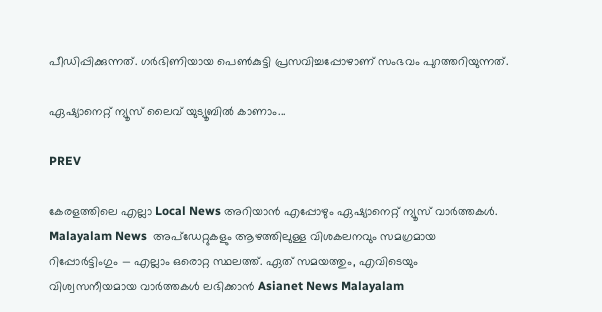പീഡിപ്പിക്കുന്നത്. ഗർഭിണിയായ പെൺകുട്ടി പ്രസവിച്ചപ്പോഴാണ് സംഭവം പുറത്തറിയുന്നത്.

ഏഷ്യാനെറ്റ് ന്യൂസ് ലൈവ് യുട്യൂബില്‍ കാണാം...

PREV

കേരളത്തിലെ എല്ലാ Local News അറിയാൻ എപ്പോഴും ഏഷ്യാനെറ്റ് ന്യൂസ് വാർത്തകൾ. Malayalam News  അപ്‌ഡേറ്റുകളും ആഴത്തിലുള്ള വിശകലനവും സമഗ്രമായ റിപ്പോർട്ടിംഗും — എല്ലാം ഒരൊറ്റ സ്ഥലത്ത്. ഏത് സമയത്തും, എവിടെയും വിശ്വസനീയമായ വാർത്തകൾ ലഭിക്കാൻ Asianet News Malayalam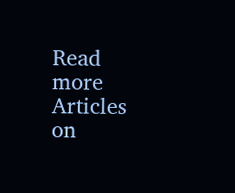Read more Articles on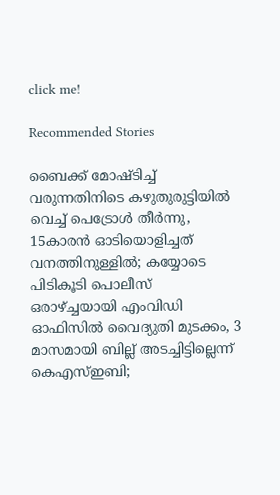click me!

Recommended Stories

ബൈക്ക് മോഷ്ടിച്ച് വരുന്നതിനിടെ കഴുതുരുട്ടിയിൽ വെച്ച് പെട്രോൾ തീർന്നു, 15കാരൻ ഓടിയൊളിച്ചത് വനത്തിനുള്ളിൽ; കയ്യോടെ പിടികൂടി പൊലീസ്
ഒരാഴ്ച്ചയായി എംവിഡി ഓഫിസിൽ വൈദ്യുതി മുടക്കം, 3 മാസമായി ബില്ല് അടച്ചിട്ടില്ലെന്ന് കെഎസ്ഇബി;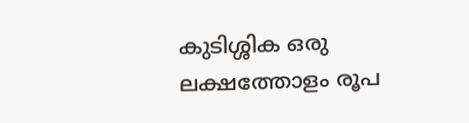കുടിശ്ശിക ഒരു ലക്ഷത്തോളം രൂപ